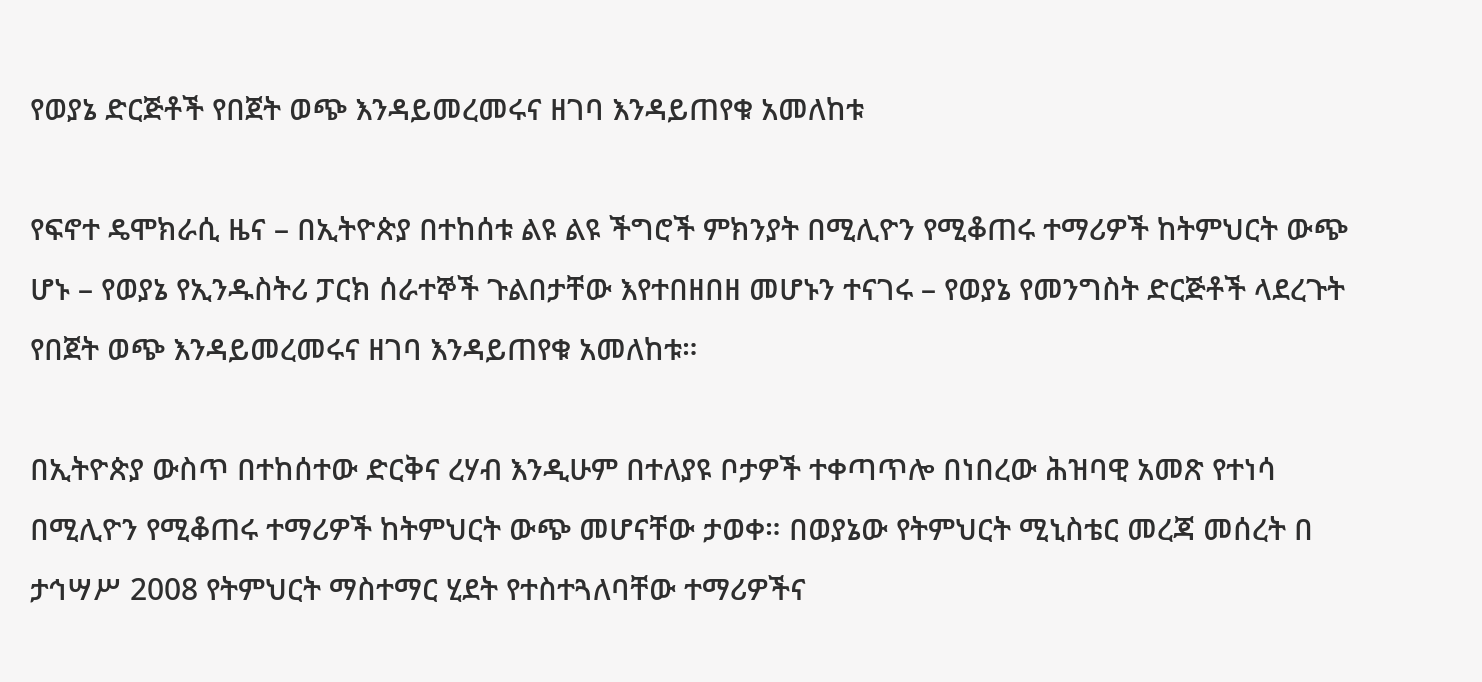የወያኔ ድርጅቶች የበጀት ወጭ እንዳይመረመሩና ዘገባ እንዳይጠየቁ አመለከቱ

የፍኖተ ዴሞክራሲ ዜና – በኢትዮጵያ በተከሰቱ ልዩ ልዩ ችግሮች ምክንያት በሚሊዮን የሚቆጠሩ ተማሪዎች ከትምህርት ውጭ ሆኑ – የወያኔ የኢንዱስትሪ ፓርክ ሰራተኞች ጉልበታቸው እየተበዘበዘ መሆኑን ተናገሩ – የወያኔ የመንግስት ድርጅቶች ላደረጉት የበጀት ወጭ እንዳይመረመሩና ዘገባ እንዳይጠየቁ አመለከቱ።

በኢትዮጵያ ውስጥ በተከሰተው ድርቅና ረሃብ እንዲሁም በተለያዩ ቦታዎች ተቀጣጥሎ በነበረው ሕዝባዊ አመጽ የተነሳ በሚሊዮን የሚቆጠሩ ተማሪዎች ከትምህርት ውጭ መሆናቸው ታወቀ። በወያኔው የትምህርት ሚኒስቴር መረጃ መሰረት በ ታኅሣሥ 2008 የትምህርት ማስተማር ሂደት የተስተጓለባቸው ተማሪዎችና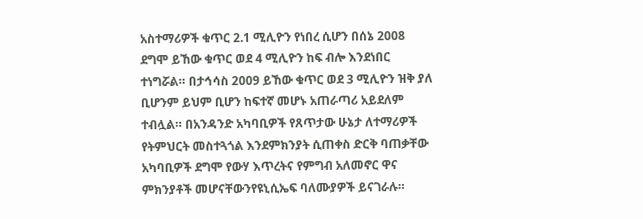አስተማሪዎች ቁጥር 2.1 ሚሊዮን የነበረ ሲሆን በሰኔ 2008 ደግሞ ይኸው ቁጥር ወደ 4 ሚሊዮን ከፍ ብሎ እንደነበር ተነግሯል። በታኅሳስ 2009 ይኸው ቁጥር ወደ 3 ሚሊዮን ዝቅ ያለ ቢሆንም ይህም ቢሆን ከፍተኛ መሆኑ አጠራጣሪ አይደለም ተብሏል። በአንዳንድ አካባቢዎች የጸጥታው ሁኔታ ለተማሪዎች የትምህርት መስተጓጎል እንደምክንያት ሲጠቀስ ድርቅ ባጠቃቸው አካባቢዎች ደግሞ የውሃ እጥረትና የምግብ አለመኖር ዋና ምክንያቶች መሆናቸውንየዩኒሲኤፍ ባለሙያዎች ይናገራሉ።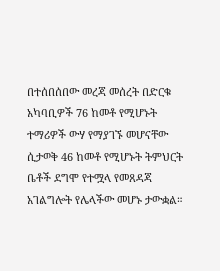በተሰበሰበው መረጃ መሰረት በድርቁ አካባቢዎች 76 ከመቶ የሚሆኑት ተማሪዎች ውሃ የማያገኙ መሆናቸው ሲታወቅ 46 ከመቶ የሚሆኑት ትምህርት ቤቶች ደግሞ የተሟላ የመጸዳጃ አገልግሎት የሌላችው መሆኑ ታውቋል።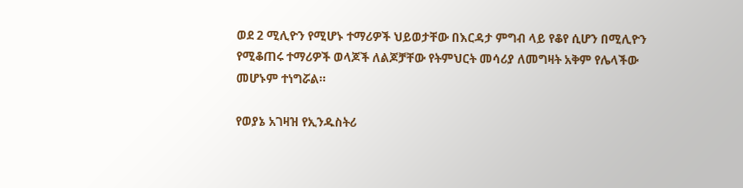ወደ 2 ሚሊዮን የሚሆኑ ተማሪዎች ህይወታቸው በእርዳታ ምግብ ላይ የቆየ ሲሆን በሚሊዮን የሚቆጠሩ ተማሪዎች ወላጆች ለልጆቻቸው የትምህርት መሳሪያ ለመግዛት አቅም የሌላችው መሆኑም ተነግሯል።

የወያኔ አገዛዝ የኢንዱስትሪ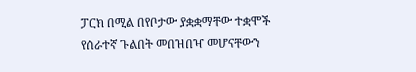ፓርክ በሚል በየቦታው ያቋቋማቸው ተቋሞች የሰራተኛ ጉልበት መበዝበዣ መሆናቸውን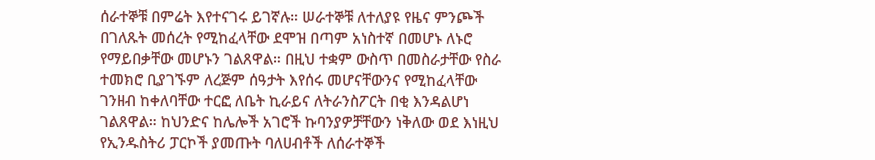ሰራተኞቹ በምሬት እየተናገሩ ይገኛሉ። ሠራተኞቹ ለተለያዩ የዜና ምንጮች በገለጹት መሰረት የሚከፈላቸው ደሞዝ በጣም አነስተኛ በመሆኑ ለኑሮ የማይበቃቸው መሆኑን ገልጸዋል። በዚህ ተቋም ውስጥ በመስራታቸው የስራ ተመክሮ ቢያገኙም ለረጅም ሰዓታት እየሰሩ መሆናቸውንና የሚከፈላቸው ገንዘብ ከቀለባቸው ተርፎ ለቤት ኪራይና ለትራንስፖርት በቂ እንዳልሆነ ገልጸዋል። ከህንድና ከሌሎች አገሮች ኩባንያዎቻቸውን ነቅለው ወደ እነዚህ የኢንዱስትሪ ፓርኮች ያመጡት ባለሀብቶች ለሰራተኞች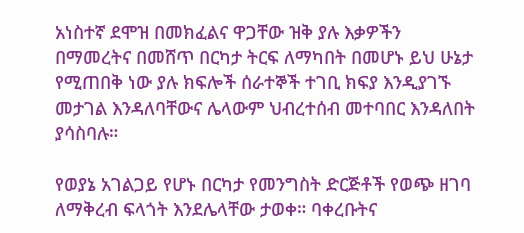አነስተኛ ደሞዝ በመክፈልና ዋጋቸው ዝቅ ያሉ እቃዎችን በማመረትና በመሸጥ በርካታ ትርፍ ለማካበት በመሆኑ ይህ ሁኔታ የሚጠበቅ ነው ያሉ ክፍሎች ሰራተኞች ተገቢ ክፍያ እንዲያገኙ መታገል እንዳለባቸውና ሌላውም ህብረተሰብ መተባበር እንዳለበት ያሳስባሉ።

የወያኔ አገልጋይ የሆኑ በርካታ የመንግስት ድርጅቶች የወጭ ዘገባ ለማቅረብ ፍላጎት እንደሌላቸው ታወቀ። ባቀረቡትና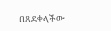በጸደቀላችው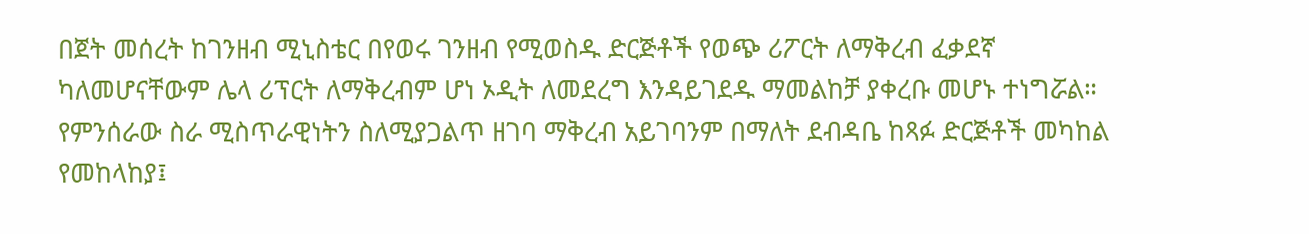በጀት መሰረት ከገንዘብ ሚኒስቴር በየወሩ ገንዘብ የሚወስዱ ድርጅቶች የወጭ ሪፖርት ለማቅረብ ፈቃደኛ ካለመሆናቸውም ሌላ ሪፕርት ለማቅረብም ሆነ ኦዲት ለመደረግ እንዳይገደዱ ማመልከቻ ያቀረቡ መሆኑ ተነግሯል። የምንሰራው ስራ ሚስጥራዊነትን ስለሚያጋልጥ ዘገባ ማቅረብ አይገባንም በማለት ደብዳቤ ከጻፉ ድርጅቶች መካከል የመከላከያ፤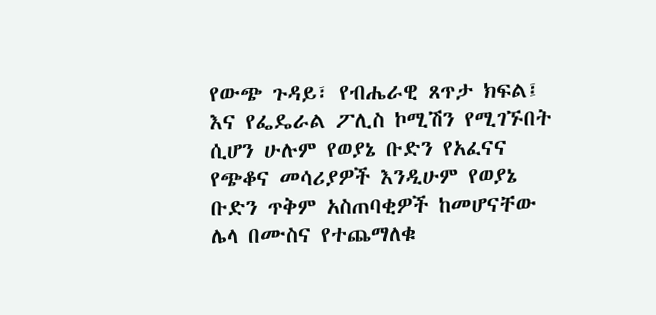የውጭ ጉዳይ፣ የብሔራዊ ጸጥታ ክፍል፤ እና የፌዴራል ፖሊስ ኮሚሽን የሚገኙበት ሲሆን ሁሉም የወያኔ ቡድን የአፈናና የጭቆና መሳሪያዎች እንዲሁም የወያኔ ቡድን ጥቅም አስጠባቂዎች ከመሆናቸው ሌላ በሙስና የተጨማለቁ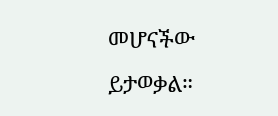መሆናችው ይታወቃል።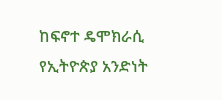ከፍኖተ ዴሞክራሲ የኢትዮጵያ አንድነት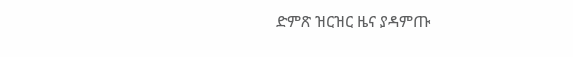ድምጽ ዝርዝር ዜና ያዳምጡ